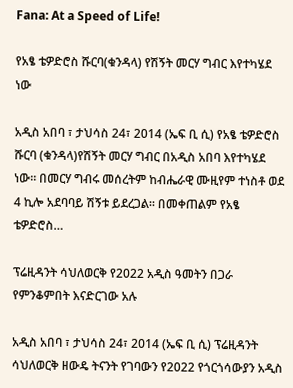Fana: At a Speed of Life!

የአፄ ቴዎድሮስ ሹርባ(ቁንዳላ) የሽኝት መርሃ ግብር እየተካሄደ ነው

አዲስ አበባ ፣ ታህሳስ 24፣ 2014 (ኤፍ ቢ ሲ) የአፄ ቴዎድሮስ ሹርባ (ቁንዳላ)የሽኝት መርሃ ግብር በአዲስ አበባ እየተካሄደ ነው፡፡ በመርሃ ግብሩ መሰረትም ከብሔራዊ ሙዚየም ተነስቶ ወደ 4 ኪሎ አደባባይ ሽኝቱ ይደረጋል፡፡ በመቀጠልም የአፄ ቴዎድሮስ…

ፕሬዚዳንት ሳህለወርቅ የ2022 አዲስ ዓመትን በጋራ የምንቆምበት እናድርገው አሉ

አዲስ አበባ ፣ ታህሳስ 24፣ 2014 (ኤፍ ቢ ሲ) ፕሬዚዳንት ሳህለወርቅ ዘውዴ ትናንት የገባውን የ2022 የጎርጎሳውያን አዲስ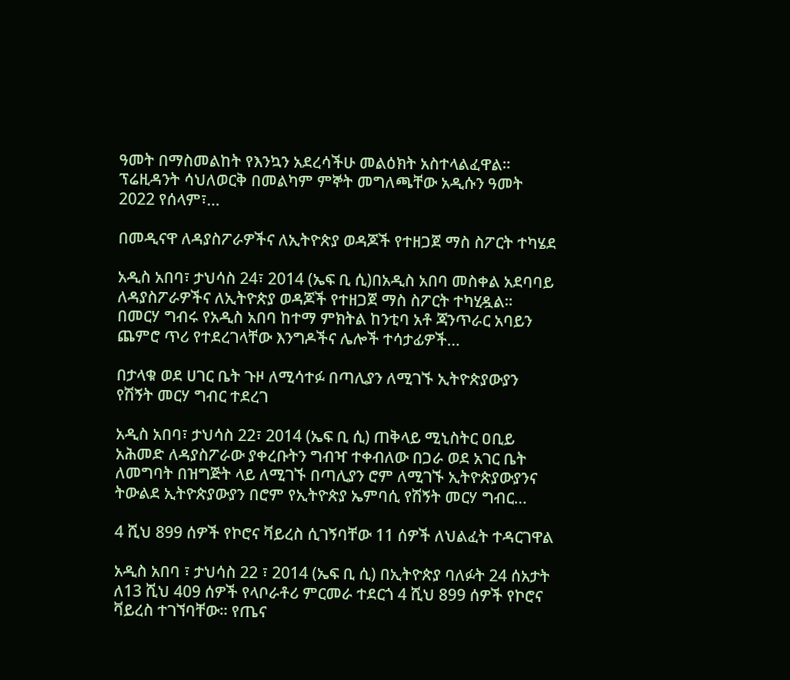ዓመት በማስመልከት የእንኳን አደረሳችሁ መልዕክት አስተላልፈዋል፡፡ ፕሬዚዳንት ሳህለወርቅ በመልካም ምኞት መግለጫቸው አዲሱን ዓመት 2022 የሰላም፣…

በመዲናዋ ለዳያስፖራዎችና ለኢትዮጵያ ወዳጆች የተዘጋጀ ማስ ስፖርት ተካሄደ

አዲስ አበባ፣ ታህሳስ 24፣ 2014 (ኤፍ ቢ ሲ)በአዲስ አበባ መስቀል አደባባይ ለዳያስፖራዎችና ለኢትዮጵያ ወዳጆች የተዘጋጀ ማስ ስፖርት ተካሂዷል፡፡ በመርሃ ግብሩ የአዲስ አበባ ከተማ ምክትል ከንቲባ አቶ ጃንጥራር አባይን ጨምሮ ጥሪ የተደረገላቸው እንግዶችና ሌሎች ተሳታፊዎች…

በታላቁ ወደ ሀገር ቤት ጉዞ ለሚሳተፉ በጣሊያን ለሚገኙ ኢትዮጵያውያን የሽኝት መርሃ ግብር ተደረገ

አዲስ አበባ፣ ታህሳስ 22፣ 2014 (ኤፍ ቢ ሲ) ጠቅላይ ሚኒስትር ዐቢይ አሕመድ ለዳያስፖራው ያቀረቡትን ግብዣ ተቀብለው በጋራ ወደ አገር ቤት ለመግባት በዝግጅት ላይ ለሚገኙ በጣሊያን ሮም ለሚገኙ ኢትዮጵያውያንና ትውልደ ኢትዮጵያውያን በሮም የኢትዮጵያ ኤምባሲ የሽኝት መርሃ ግብር…

4 ሺህ 899 ሰዎች የኮሮና ቫይረስ ሲገኝባቸው 11 ሰዎች ለህልፈት ተዳርገዋል

አዲስ አበባ ፣ ታህሳስ 22 ፣ 2014 (ኤፍ ቢ ሲ) በኢትዮጵያ ባለፉት 24 ሰአታት ለ13 ሺህ 409 ሰዎች የላቦራቶሪ ምርመራ ተደርጎ 4 ሺህ 899 ሰዎች የኮሮና ቫይረስ ተገኘባቸው። የጤና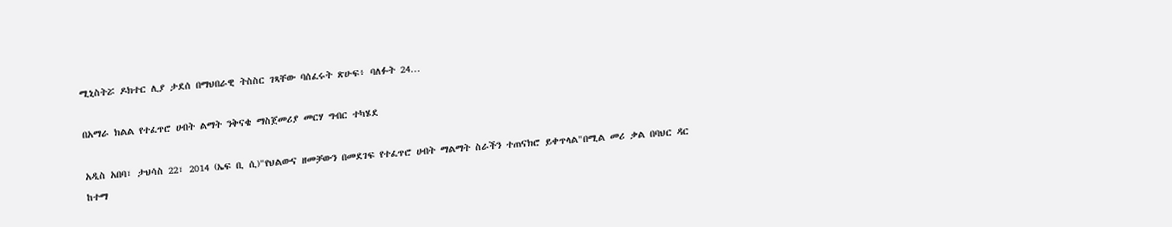ሚኒስትሯ ዶክተር ሊያ ታደሰ በማህበራዊ ትስስር ገጻቸው ባሰፈሩት ጽሁፍ፥ ባለፉት 24…

በአማራ ክልል የተፈጥሮ ሀብት ልማት ንቅናቄ ማስጀመሪያ መርሃ ግብር ተካሄደ

አዲስ አበባ፣ ታህሳስ 22፣ 2014 (ኤፍ ቢ ሲ)"የህልውና ዘመቻውን በመደገፍ የተፈጥሮ ሀብት ማልማት ስራችን ተጠናክሮ ይቀጥላል"በሚል መሪ ቃል በባህር ዳር ከተማ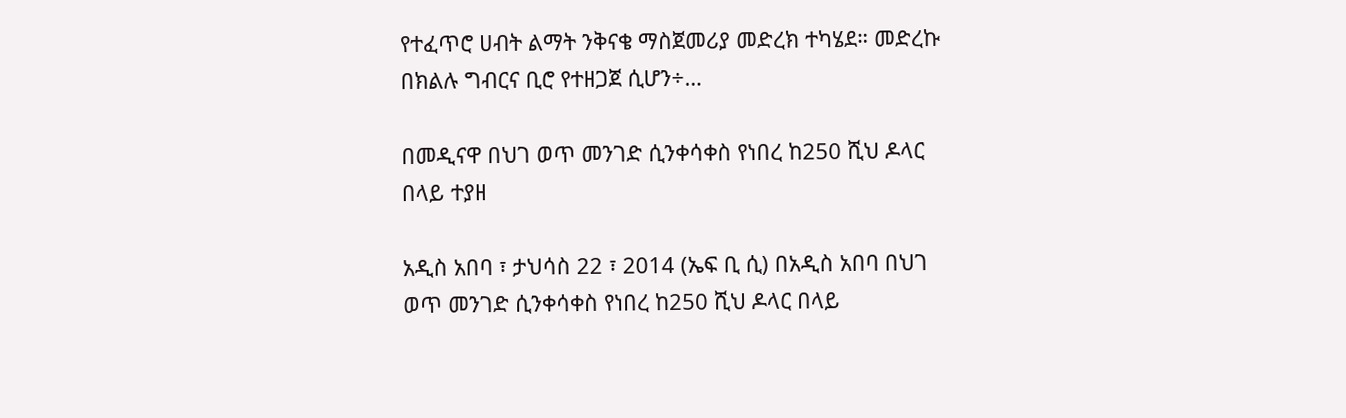የተፈጥሮ ሀብት ልማት ንቅናቄ ማስጀመሪያ መድረክ ተካሄደ። መድረኩ በክልሉ ግብርና ቢሮ የተዘጋጀ ሲሆን÷…

በመዲናዋ በህገ ወጥ መንገድ ሲንቀሳቀስ የነበረ ከ250 ሺህ ዶላር በላይ ተያዘ

አዲስ አበባ ፣ ታህሳስ 22 ፣ 2014 (ኤፍ ቢ ሲ) በአዲስ አበባ በህገ ወጥ መንገድ ሲንቀሳቀስ የነበረ ከ250 ሺህ ዶላር በላይ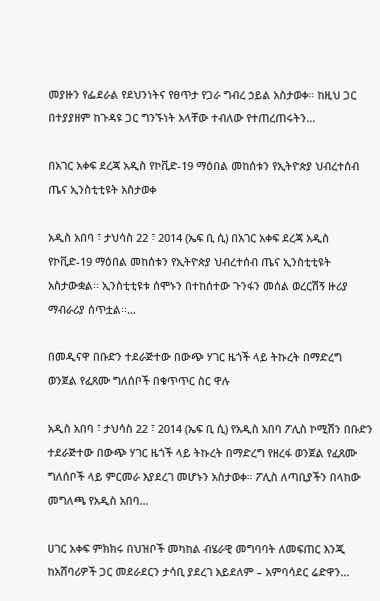መያዙን የፌደራል የደህንነትና የፀጥታ የጋራ ግብረ ኃይል አስታወቀ። ከዚህ ጋር በተያያዘም ከጉዳዩ ጋር ግንኙነት አላቸው ተብለው የተጠረጠሩትን…

በአገር አቀፍ ደረጃ አዲስ የኮቪድ-19 ማዕበል መከሰቱን የኢትዮጵያ ህብረተሰብ ጤና ኢንስቲቲዩት አስታወቀ

አዲስ አበባ ፣ ታህሳስ 22 ፣ 2014 (ኤፍ ቢ ሲ) በአገር አቀፍ ደረጃ አዲስ የኮቪድ-19 ማዕበል መከሰቱን የኢትዮጵያ ህብረተሰብ ጤና ኢንስቲቲዩት አስታውቋል፡፡ ኢንስቲቲዩቱ ሰሞኑን በተከሰተው ጉንፋን መሰል ወረርሽኝ ዙሪያ ማብራሪያ ሰጥቷል፡፡…

በመዲናዋ በቡድን ተደራጅተው በውጭ ሃገር ዜጎች ላይ ትኩረት በማድረግ ወንጀል የፈጸሙ ግለሰቦች በቁጥጥር ስር ዋሉ

አዲስ አበባ ፣ ታህሳስ 22 ፣ 2014 (ኤፍ ቢ ሲ) የአዲስ አበባ ፖሊስ ኮሚሽን በቡድን ተደራጅተው በውጭ ሃገር ዜጎች ላይ ትኩረት በማድረግ የዘረፋ ወንጀል የፈጸሙ ግለሰቦች ላይ ምርመራ እያደረገ መሆኑን አስታወቀ። ፖሊስ ለጣቢያችን በላከው መግለጫ የአዲስ አበባ…

ሀገር አቀፍ ምክክሩ በህዝቦች መካከል ብሄራዊ መግባባት ለመፍጠር እንጂ ከአሸባሪዎች ጋር መደራደርን ታሳቢ ያደረገ አይደለም – አምባሳደር ሬድዋን…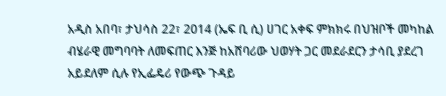አዲስ አበባ፣ ታህሳስ 22፣ 2014 (ኤፍ ቢ ሲ) ሀገር አቀፍ ምክክሩ በህዝቦች መካከል ብሄራዊ መግባባት ለመፍጠር እንጅ ከአሸባሪው ህወሃት ጋር መደራደርን ታሳቢ ያደረገ አይደለም ሲሉ የኢፌዴሪ የውጭ ጉዳይ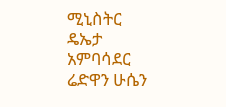ሚኒስትር ዴኤታ አምባሳደር ሬድዋን ሁሴን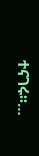ተናገሩ፡፡…